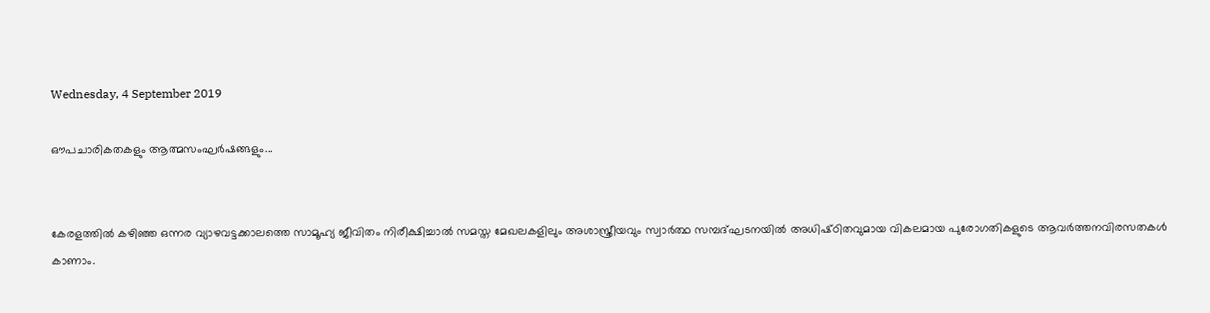Wednesday, 4 September 2019

ഔപചാരികതകളും ആത്മസംഘർഷങ്ങളും...


കേരളത്തിൽ കഴിഞ്ഞ ഒന്നര വ്യാഴവട്ടക്കാലത്തെ സാമൂഹ്യ ജീവിതം നിരീക്ഷിച്ചാൽ സമസ്ത മേഖലകളിലും അശാസ്ത്രീയവും സ്വാർത്ഥ സമ്പദ്ഘടനയിൽ അധിഷ്‌ഠിതവുമായ വികലമായ പുരോഗതികളുടെ ആവർത്തനവിരസതകൾ കാണാം.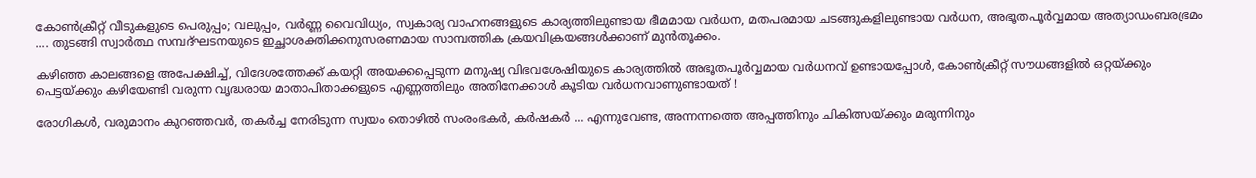കോൺക്രീറ്റ് വീടുകളുടെ പെരുപ്പം; വലുപ്പം, വർണ്ണ വൈവിധ്യം, സ്വകാര്യ വാഹനങ്ങളുടെ കാര്യത്തിലുണ്ടായ ഭീമമായ വർധന, മതപരമായ ചടങ്ങുകളിലുണ്ടായ വർധന, അഭൂതപൂർവ്വമായ അത്യാഡംബരഭ്രമം .... തുടങ്ങി സ്വാർത്ഥ സമ്പദ്ഘടനയുടെ ഇച്ഛാശക്തിക്കനുസരണമായ സാമ്പത്തിക ക്രയവിക്രയങ്ങൾക്കാണ് മുൻ‌തൂക്കം.

കഴിഞ്ഞ കാലങ്ങളെ അപേക്ഷിച്ച്, വിദേശത്തേക്ക് കയറ്റി അയക്കപ്പെടുന്ന മനുഷ്യ വിഭവശേഷിയുടെ കാര്യത്തിൽ അഭൂതപൂർവ്വമായ വർധനവ് ഉണ്ടായപ്പോൾ, കോൺക്രീറ്റ് സൗധങ്ങളിൽ ഒറ്റയ്ക്കും പെട്ടയ്ക്കും കഴിയേണ്ടി വരുന്ന വൃദ്ധരായ മാതാപിതാക്കളുടെ എണ്ണത്തിലും അതിനേക്കാൾ കൂടിയ വർധനവാണുണ്ടായത് !

രോഗികൾ, വരുമാനം കുറഞ്ഞവർ, തകർച്ച നേരിടുന്ന സ്വയം തൊഴിൽ സംരംഭകർ, കർഷകർ ... എന്നുവേണ്ട, അന്നന്നത്തെ അപ്പത്തിനും ചികിത്സയ്ക്കും മരുന്നിനും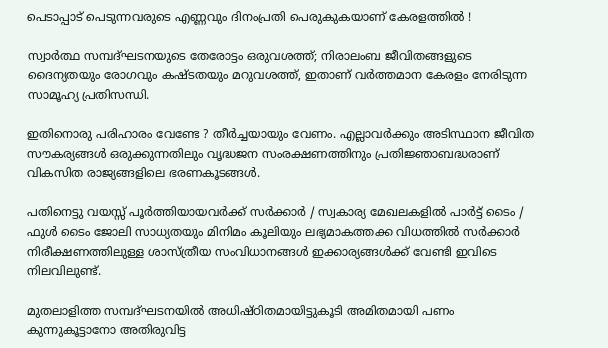പെടാപ്പാട് പെടുന്നവരുടെ എണ്ണവും ദിനംപ്രതി പെരുകുകയാണ് കേരളത്തിൽ !

സ്വാർത്ഥ സമ്പദ്ഘടനയുടെ തേരോട്ടം ഒരുവശത്ത്; നിരാലംബ ജീവിതങ്ങളുടെ ദൈന്യതയും രോഗവും കഷ്‌ടതയും മറുവശത്ത്, ഇതാണ് വർത്തമാന കേരളം നേരിടുന്ന സാമൂഹ്യ പ്രതിസന്ധി.

ഇതിനൊരു പരിഹാരം വേണ്ടേ ? തീർച്ചയായും വേണം. എല്ലാവർക്കും അടിസ്ഥാന ജീവിത സൗകര്യങ്ങൾ ഒരുക്കുന്നതിലും വൃദ്ധജന സംരക്ഷണത്തിനും പ്രതിജ്ഞാബദ്ധരാണ് വികസിത രാജ്യങ്ങളിലെ ഭരണകൂടങ്ങൾ.

പതിനെട്ടു വയസ്സ് പൂർത്തിയായവർക്ക് സർക്കാർ / സ്വകാര്യ മേഖലകളിൽ പാർട്ട് ടൈം / ഫുൾ ടൈം ജോലി സാധ്യതയും മിനിമം കൂലിയും ലഭ്യമാകത്തക്ക വിധത്തിൽ സർക്കാർ നിരീക്ഷണത്തിലുള്ള ശാസ്ത്രീയ സംവിധാനങ്ങൾ ഇക്കാര്യങ്ങൾക്ക് വേണ്ടി ഇവിടെ നിലവിലുണ്ട്.

മുതലാളിത്ത സമ്പദ്ഘടനയിൽ അധിഷ്‌ഠിതമായിട്ടുകൂടി അമിതമായി പണം കുന്നുകൂട്ടാനോ അതിരുവിട്ട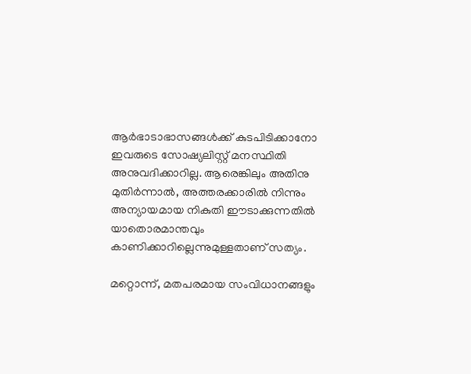ആർഭാടാഭാസങ്ങൾക്ക് കുടപിടിക്കാനോ ഇവരുടെ സോഷ്യലിസ്റ്റ് മനസ്ഥിതി അനുവദിക്കാറില്ല. ആരെങ്കിലും അതിനു മുതിർന്നാൽ, അത്തരക്കാരിൽ നിന്നും അന്യായമായ നികുതി ഈടാക്കുന്നതിൽ യാതൊരമാന്തവും കാണിക്കാറില്ലെന്നുമുള്ളതാണ് സത്യം.

മറ്റൊന്ന്, മതപരമായ സംവിധാനങ്ങളും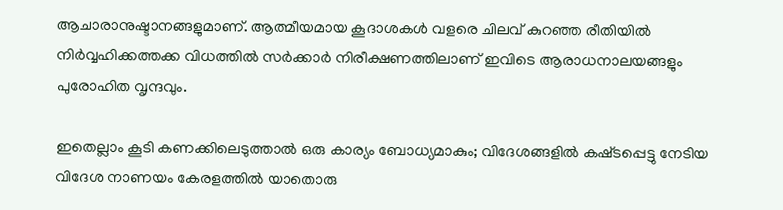ആചാരാനുഷ്ടാനങ്ങളുമാണ്. ആത്മീയമായ കൂദാശകൾ വളരെ ചിലവ് കുറഞ്ഞ രീതിയിൽ നിർവ്വഹിക്കത്തക്ക വിധത്തിൽ സർക്കാർ നിരീക്ഷണത്തിലാണ് ഇവിടെ ആരാധനാലയങ്ങളും പുരോഹിത വൃന്ദവും.

ഇതെല്ലാം കൂടി കണക്കിലെടുത്താൽ ഒരു കാര്യം ബോധ്യമാകും; വിദേശങ്ങളിൽ കഷ്‌ടപ്പെട്ടു നേടിയ വിദേശ നാണയം കേരളത്തിൽ യാതൊരു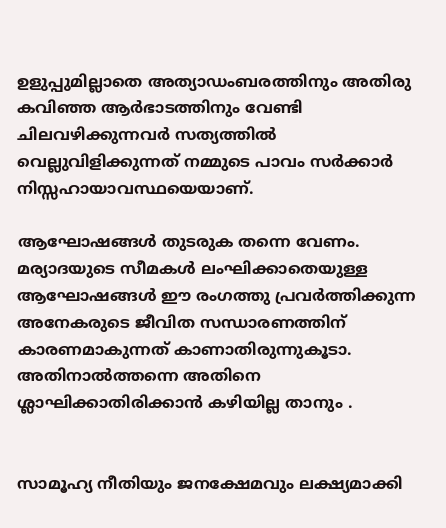ഉളുപ്പുമില്ലാതെ അത്യാഡംബരത്തിനും അതിരു കവിഞ്ഞ ആർഭാടത്തിനും വേണ്ടി ചിലവഴിക്കുന്നവർ സത്യത്തിൽ വെല്ലുവിളിക്കുന്നത് നമ്മുടെ പാവം സർക്കാർ നിസ്സഹായാവസ്ഥയെയാണ്.

ആഘോഷങ്ങൾ തുടരുക തന്നെ വേണം. മര്യാദയുടെ സീമകൾ ലംഘിക്കാതെയുള്ള ആഘോഷങ്ങൾ ഈ രംഗത്തു പ്രവർത്തിക്കുന്ന അനേകരുടെ ജീവിത സന്ധാരണത്തിന് കാരണമാകുന്നത് കാണാതിരുന്നുകൂടാ. അതിനാൽത്തന്നെ അതിനെ ശ്ലാഘിക്കാതിരിക്കാൻ കഴിയില്ല താനും .


സാമൂഹ്യ നീതിയും ജനക്ഷേമവും ലക്ഷ്യമാക്കി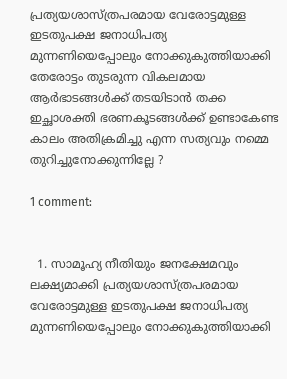പ്രത്യയശാസ്‌ത്രപരമായ വേരോട്ടമുള്ള ഇടതുപക്ഷ ജനാധിപത്യ മുന്നണിയെപ്പോലും നോക്കുകുത്തിയാക്കി തേരോട്ടം തുടരുന്ന വികലമായ ആർഭാടങ്ങൾക്ക് തടയിടാൻ തക്ക ഇച്ഛാശക്തി ഭരണകൂടങ്ങൾക്ക് ഉണ്ടാകേണ്ട കാലം അതിക്രമിച്ചു എന്ന സത്യവും നമ്മെ തുറിച്ചുനോക്കുന്നില്ലേ ?

1 comment:


  1. സാമൂഹ്യ നീതിയും ജനക്ഷേമവും ലക്ഷ്യമാക്കി പ്രത്യയശാസ്‌ത്രപരമായ വേരോട്ടമുള്ള ഇടതുപക്ഷ ജനാധിപത്യ മുന്നണിയെപ്പോലും നോക്കുകുത്തിയാക്കി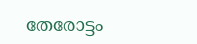തേരോട്ടം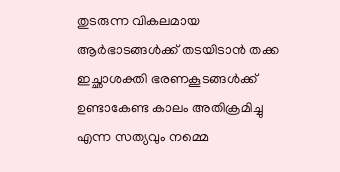തുടരുന്ന വികലമായ ആർഭാടങ്ങൾക്ക് തടയിടാൻ തക്ക ഇച്ഛാശക്തി ഭരണകൂടങ്ങൾക്ക് ഉണ്ടാകേണ്ട കാലം അതിക്രമിച്ചു എന്ന സത്യവും നമ്മെ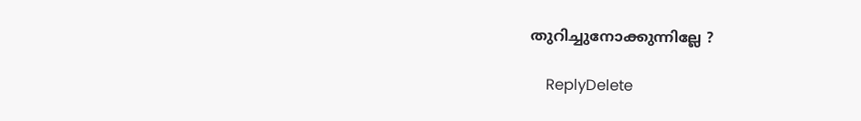തുറിച്ചുനോക്കുന്നില്ലേ ?

    ReplyDelete